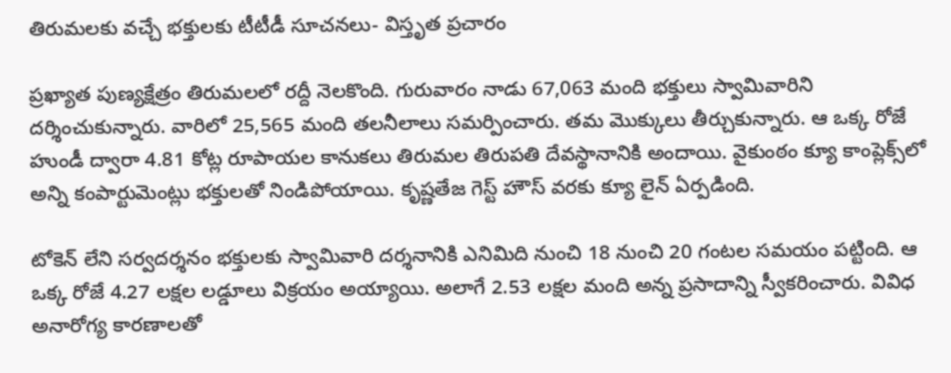తిరుమలకు వచ్చే భక్తులకు టీటీడీ సూచనలు- విస్తృత ప్రచారం

ప్రఖ్యాత పుణ్యక్షేత్రం తిరుమలలో రద్దీ నెలకొంది. గురువారం నాడు 67,063 మంది భక్తులు స్వామివారిని దర్శించుకున్నారు. వారిలో 25,565 మంది తలనీలాలు సమర్పించారు. తమ మొక్కులు తీర్చుకున్నారు. ఆ ఒక్క రోజే హుండీ ద్వారా 4.81 కోట్ల రూపాయల కానుకలు తిరుమల తిరుపతి దేవస్థానానికి అందాయి. వైకుంఠం క్యూ కాంప్లెక్స్‌లో అన్ని కంపార్టుమెంట్లు భక్తులతో నిండిపోయాయి. కృష్ణతేజ గెస్ట్ హౌస్ వరకు క్యూ లైన్ ఏర్పడింది.

టోకెన్ లేని సర్వదర్శనం భక్తులకు స్వామివారి దర్శనానికి ఎనిమిది నుంచి 18 నుంచి 20 గంటల సమయం పట్టింది. ఆ ఒక్క రోజే 4.27 లక్షల లడ్డూలు విక్రయం అయ్యాయి. అలాగే 2.53 లక్షల మంది అన్న ప్రసాదాన్ని స్వీకరించారు. వివిధ అనారోగ్య కారణాలతో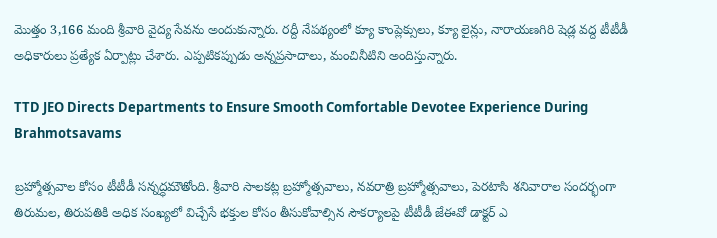మొత్తం 3,166 మంది శ్రీవారి వైద్య సేవను అందుకున్నారు. రద్దీ నేపథ్యంలో క్యూ కాంప్లెక్సులు, క్యూ లైన్లు, నారాయణగిరి షెడ్ల వద్ద టీటీడీ అధికారులు ప్రత్యేక ఏర్పాట్లు చేశారు. ఎప్పటికప్పుడు అన్నప్రసాదాలు, మంచినీటిని అందిస్తున్నారు.

TTD JEO Directs Departments to Ensure Smooth Comfortable Devotee Experience During Brahmotsavams

బ్రహ్మోత్సవాల కోసం టీటీడీ సన్నద్ధమౌతోంది. శ్రీవారి సాలకట్ల బ్రహ్మోత్సవాలు, నవరాత్రి బ్రహ్మోత్సవాలు, పెరటాసి శనివారాల సందర్భంగా తిరుమల, తిరుపతికి అధిక సంఖ్యలో విచ్చేసే భక్తుల కోసం తీసుకోవాల్సిన సౌకర్యాలపై టీటీడీ జేఈవో డాక్టర్ ఎ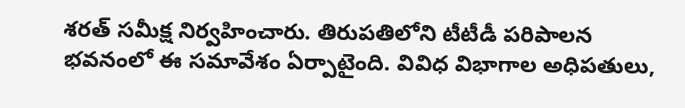శరత్ సమీక్ష నిర్వహించారు. తిరుపతిలోని టీటీడీ పరిపాలన భవనంలో ఈ సమావేశం ఏర్పాటైంది. వివిధ విభాగాల అధిపతులు,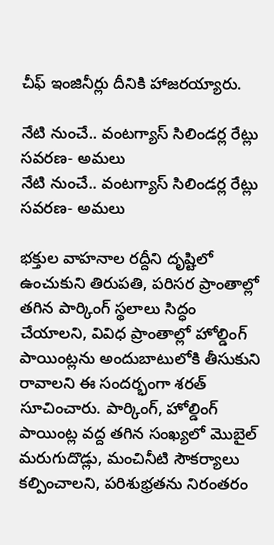చీఫ్ ఇంజినీర్లు దీనికి హాజరయ్యారు.

నేటి నుంచే.. వంటగ్యాస్ సిలిండర్ల రేట్లు సవరణ- అమలు
నేటి నుంచే.. వంటగ్యాస్ సిలిండర్ల రేట్లు సవరణ- అమలు

భక్తుల వాహనాల రద్దీని దృష్టిలో ఉంచుకుని తిరుపతి, పరిసర ప్రాంతాల్లో తగిన పార్కింగ్ స్థలాలు సిద్ధం చేయాలని, వివిధ ప్రాంతాల్లో హోల్డింగ్ పాయింట్లను అందుబాటులోకి తీసుకుని రావాలని ఈ సందర్భంగా శరత్ సూచించారు. పార్కింగ్, హోల్డింగ్ పాయింట్ల వద్ద తగిన సంఖ్యలో మొబైల్ మరుగుదొడ్లు, మంచినీటి సౌకర్యాలు కల్పించాలని, పరిశుభ్రతను నిరంతరం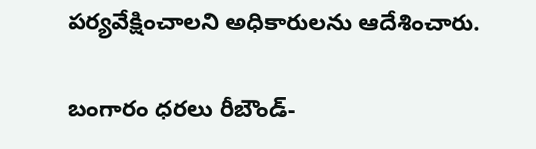పర్యవేక్షించాలని అధికారులను ఆదేశించారు.

బంగారం ధరలు రీబౌండ్-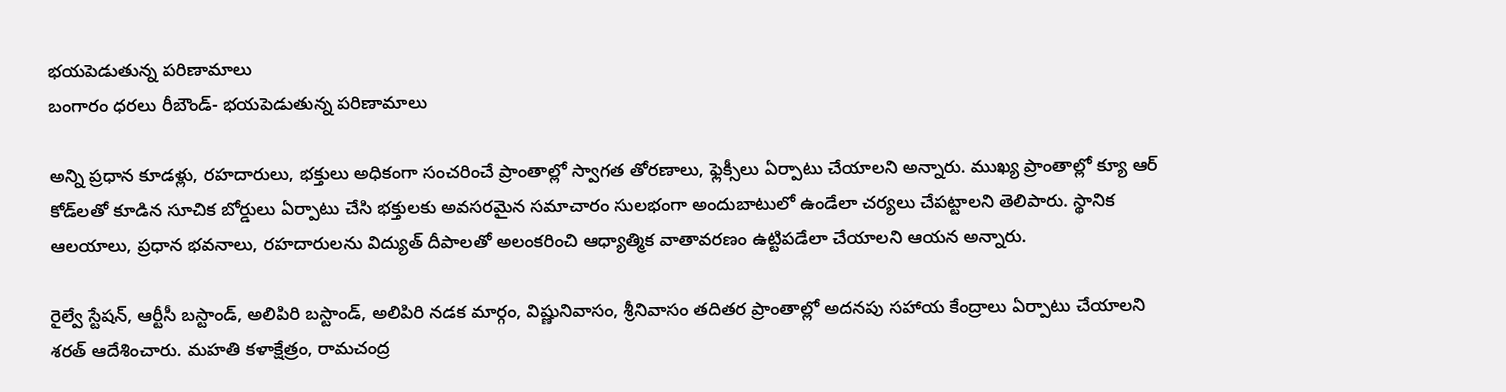భయపెడుతున్న పరిణామాలు
బంగారం ధరలు రీబౌండ్- భయపెడుతున్న పరిణామాలు

అన్ని ప్రధాన కూడళ్లు, రహదారులు, భక్తులు అధికంగా సంచరించే ప్రాంతాల్లో స్వాగత తోరణాలు, ఫ్లెక్సీలు ఏర్పాటు చేయాలని అన్నారు. ముఖ్య ప్రాంతాల్లో క్యూ ఆర్ కోడ్‌లతో కూడిన సూచిక బోర్డులు ఏర్పాటు చేసి భక్తులకు అవసరమైన సమాచారం సులభంగా అందుబాటులో ఉండేలా చర్యలు చేపట్టాలని తెలిపారు. స్థానిక ఆలయాలు, ప్రధాన భవనాలు, రహదారులను విద్యుత్ దీపాలతో అలంకరించి ఆధ్యాత్మిక వాతావరణం ఉట్టిపడేలా చేయాలని ఆయన అన్నారు.

రైల్వే స్టేషన్, ఆర్టీసీ బస్టాండ్, అలిపిరి బస్టాండ్, అలిపిరి నడక మార్గం, విష్ణునివాసం, శ్రీనివాసం తదితర ప్రాంతాల్లో అదనపు సహాయ కేంద్రాలు ఏర్పాటు చేయాలని శరత్ ఆదేశించారు. మహతి కళాక్షేత్రం, రామచంద్ర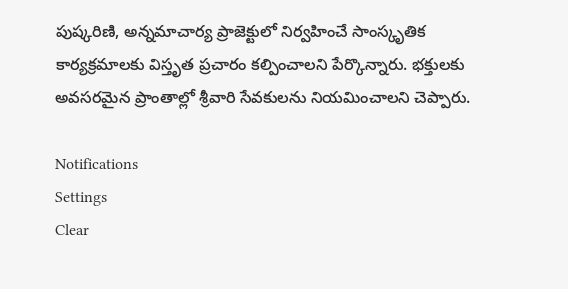పుష్కరిణి, అన్నమాచార్య ప్రాజెక్టులో నిర్వహించే సాంస్కృతిక కార్యక్రమాలకు విస్తృత ప్రచారం కల్పించాలని పేర్కొన్నారు. భక్తులకు అవసరమైన ప్రాంతాల్లో శ్రీవారి సేవకులను నియమించాలని చెప్పారు.

Notifications
Settings
Clear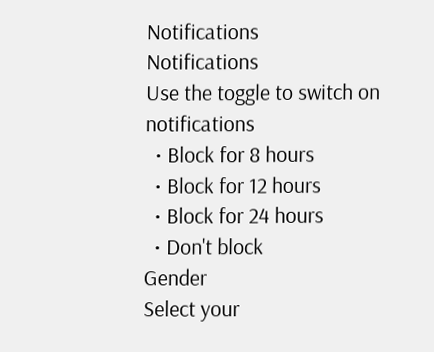Notifications
Notifications
Use the toggle to switch on notifications
  • Block for 8 hours
  • Block for 12 hours
  • Block for 24 hours
  • Don't block
Gender
Select your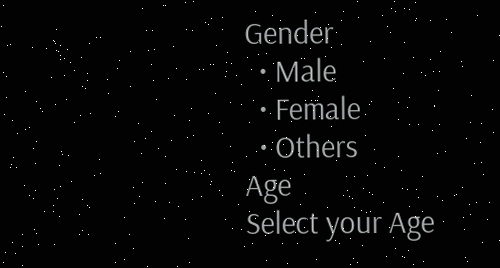Gender
  • Male
  • Female
  • Others
Age
Select your Age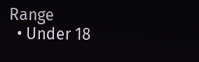Range
  • Under 18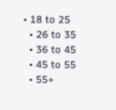• 18 to 25
  • 26 to 35
  • 36 to 45
  • 45 to 55
  • 55+